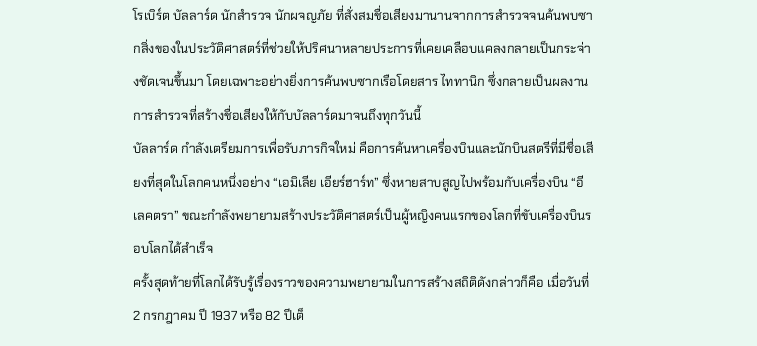โรเบิร์ต บัลลาร์ด นักสำรวจ นักผจญภัย ที่สั่งสมชื่อเสียงมานานจากการสำรวจจนค้นพบซากสิ่งของในประวัติศาสตร์ที่ช่วยให้ปริศนาหลายประการที่เคยเคลือบแคลงกลายเป็นกระจ่างชัดเจนขึ้นมา โดยเฉพาะอย่างยิ่งการค้นพบซากเรือโดยสาร ไททานิก ซึ่งกลายเป็นผลงานการสำรวจที่สร้างชื่อเสียงให้กับบัลลาร์ดมาจนถึงทุกวันนี้
บัลลาร์ด กำลังเตรียมการเพื่อรับภารกิจใหม่ คือการค้นหาเครื่องบินและนักบินสตรีที่มีชื่อเสียงที่สุดในโลกคนหนึ่งอย่าง “เอมิเลีย เอียร์ฮาร์ท” ซึ่งหายสาบสูญไปพร้อมกับเครื่องบิน “อีเลคตรา” ขณะกำลังพยายามสร้างประวัติศาสตร์เป็นผู้หญิงคนแรกของโลกที่ขับเครื่องบินรอบโลกได้สำเร็จ
ครั้งสุดท้ายที่โลกได้รับรู้เรื่องราวของความพยายามในการสร้างสถิติดังกล่าวก็คือ เมื่อวันที่ 2 กรกฎาคม ปี 1937 หรือ 82 ปีเต็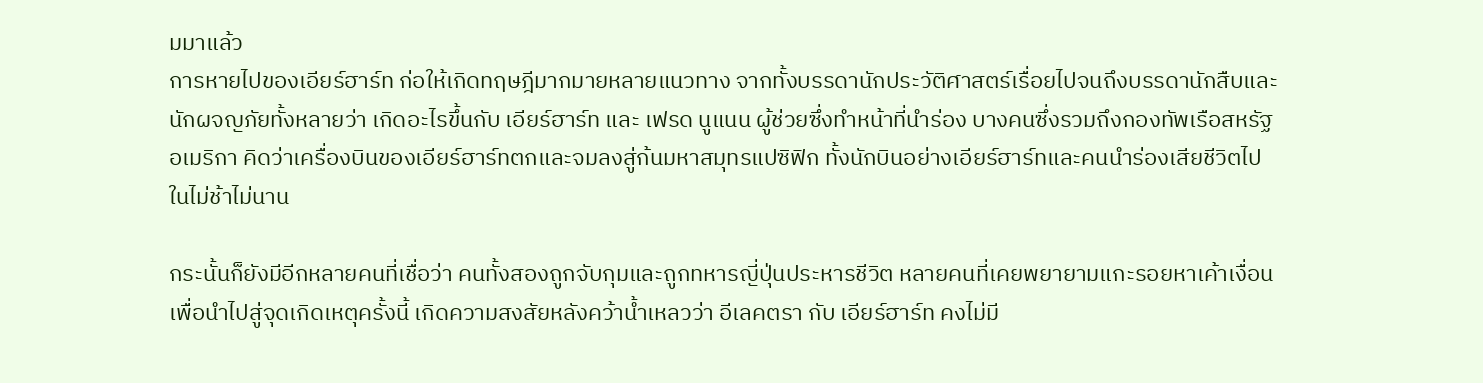มมาแล้ว
การหายไปของเอียร์ฮาร์ท ก่อให้เกิดทฤษฎีมากมายหลายแนวทาง จากทั้งบรรดานักประวัติศาสตร์เรื่อยไปจนถึงบรรดานักสืบและนักผจญภัยทั้งหลายว่า เกิดอะไรขึ้นกับ เอียร์ฮาร์ท และ เฟรด นูแนน ผู้ช่วยซึ่งทำหน้าที่นำร่อง บางคนซึ่งรวมถึงกองทัพเรือสหรัฐอเมริกา คิดว่าเครื่องบินของเอียร์ฮาร์ทตกและจมลงสู่ก้นมหาสมุทรแปซิฟิก ทั้งนักบินอย่างเอียร์ฮาร์ทและคนนำร่องเสียชีวิตไปในไม่ช้าไม่นาน

กระนั้นก็ยังมีอีกหลายคนที่เชื่อว่า คนทั้งสองถูกจับกุมและถูกทหารญี่ปุ่นประหารชีวิต หลายคนที่เคยพยายามแกะรอยหาเค้าเงื่อนเพื่อนำไปสู่จุดเกิดเหตุครั้งนี้ เกิดความสงสัยหลังคว้าน้ำเหลวว่า อีเลคตรา กับ เอียร์ฮาร์ท คงไม่มี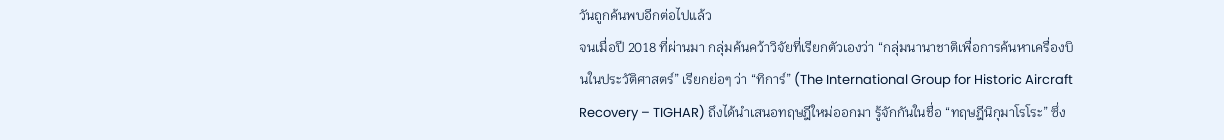วันถูกค้นพบอีกต่อไปแล้ว
จนเมื่อปี 2018 ที่ผ่านมา กลุ่มค้นคว้าวิจัยที่เรียกตัวเองว่า “กลุ่มนานาชาติเพื่อการค้นหาเครื่องบินในประวัติศาสตร์” เรียกย่อๆ ว่า “ทิการ์” (The International Group for Historic Aircraft Recovery – TIGHAR) ถึงได้นำเสนอทฤษฎีใหม่ออกมา รู้จักกันในชื่อ “ทฤษฎีนิกุมาโรโระ” ซึ่ง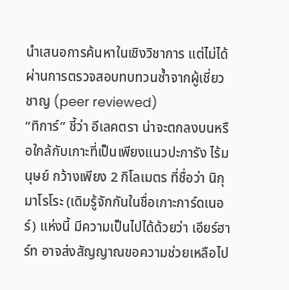นำเสนอการค้นหาในเชิงวิชาการ แต่ไม่ได้ผ่านการตรวจสอบทบทวนซ้ำจากผู้เชี่ยวชาญ (peer reviewed)
“ทิการ์” ชี้ว่า อีเลคตรา น่าจะตกลงบนหรือใกล้กับเกาะที่เป็นเพียงแนวปะการัง ไร้มนุษย์ กว้างเพียง 2 กิโลเมตร ที่ชื่อว่า นิกุมาโรโระ (เดิมรู้จักกันในชื่อเกาะการ์ดเนอร์) แห่งนี้ มีความเป็นไปได้ด้วยว่า เอียร์ฮาร์ท อาจส่งสัญญาณขอความช่วยเหลือไป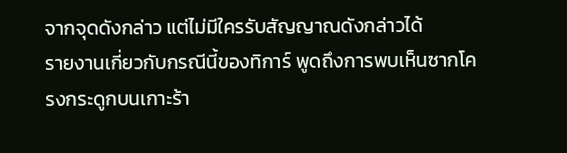จากจุดดังกล่าว แต่ไม่มีใครรับสัญญาณดังกล่าวได้
รายงานเกี่ยวกับกรณีนี้ของทิการ์ พูดถึงการพบเห็นซากโครงกระดูกบนเกาะร้า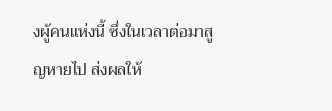งผู้คนแห่งนี้ ซึ่งในเวลาต่อมาสูญหายไป ส่งผลให้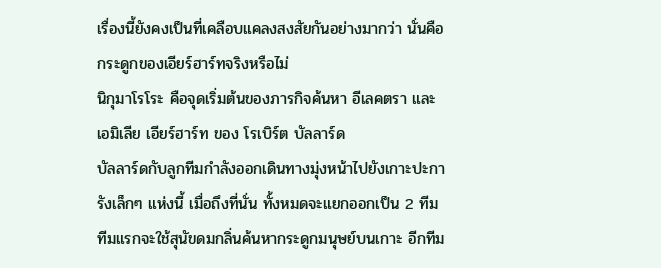เรื่องนี้ยังคงเป็นที่เคลือบแคลงสงสัยกันอย่างมากว่า นั่นคือกระดูกของเอียร์ฮาร์ทจริงหรือไม่
นิกุมาโรโระ คือจุดเริ่มต้นของภารกิจค้นหา อีเลคตรา และ เอมิเลีย เอียร์ฮาร์ท ของ โรเบิร์ต บัลลาร์ด
บัลลาร์ดกับลูกทีมกำลังออกเดินทางมุ่งหน้าไปยังเกาะปะการังเล็กๆ แห่งนี้ เมื่อถึงที่นั่น ทั้งหมดจะแยกออกเป็น 2 ทีม ทีมแรกจะใช้สุนัขดมกลิ่นค้นหากระดูกมนุษย์บนเกาะ อีกทีม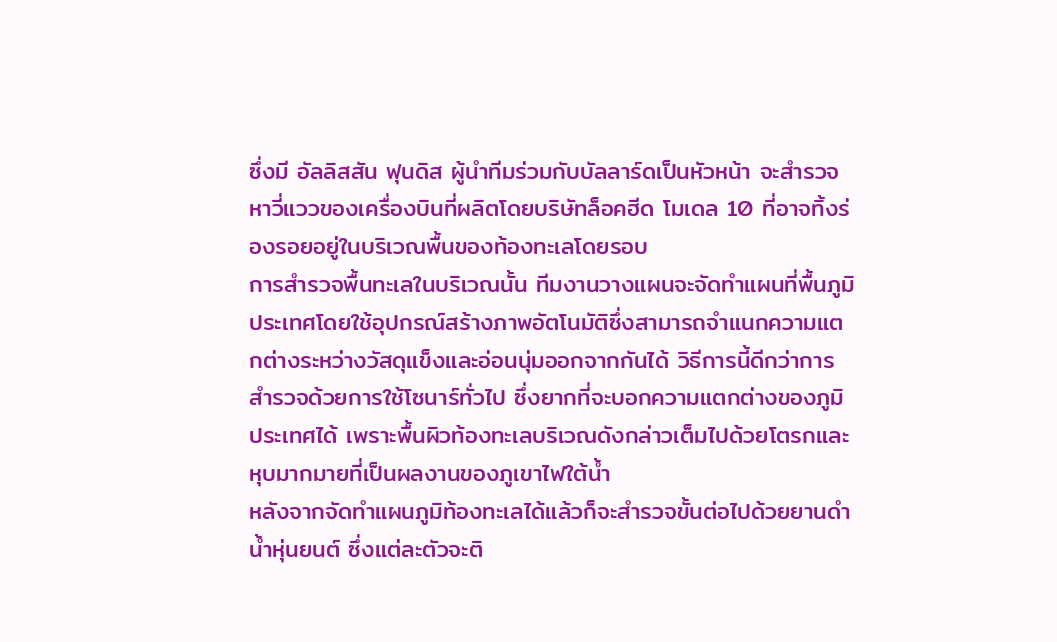ซึ่งมี อัลลิสสัน ฟุนดิส ผู้นำทีมร่วมกับบัลลาร์ดเป็นหัวหน้า จะสำรวจหาวี่แววของเครื่องบินที่ผลิตโดยบริษัทล็อคฮีด โมเดล 10 ที่อาจทิ้งร่องรอยอยู่ในบริเวณพื้นของท้องทะเลโดยรอบ
การสำรวจพื้นทะเลในบริเวณนั้น ทีมงานวางแผนจะจัดทำแผนที่พื้นภูมิประเทศโดยใช้อุปกรณ์สร้างภาพอัตโนมัติซึ่งสามารถจำแนกความแตกต่างระหว่างวัสดุแข็งและอ่อนนุ่มออกจากกันได้ วิธีการนี้ดีกว่าการสำรวจด้วยการใช้โซนาร์ทั่วไป ซึ่งยากที่จะบอกความแตกต่างของภูมิประเทศได้ เพราะพื้นผิวท้องทะเลบริเวณดังกล่าวเต็มไปด้วยโตรกและหุบมากมายที่เป็นผลงานของภูเขาไฟใต้น้ำ
หลังจากจัดทำแผนภูมิท้องทะเลได้แล้วก็จะสำรวจขั้นต่อไปด้วยยานดำน้ำหุ่นยนต์ ซึ่งแต่ละตัวจะติ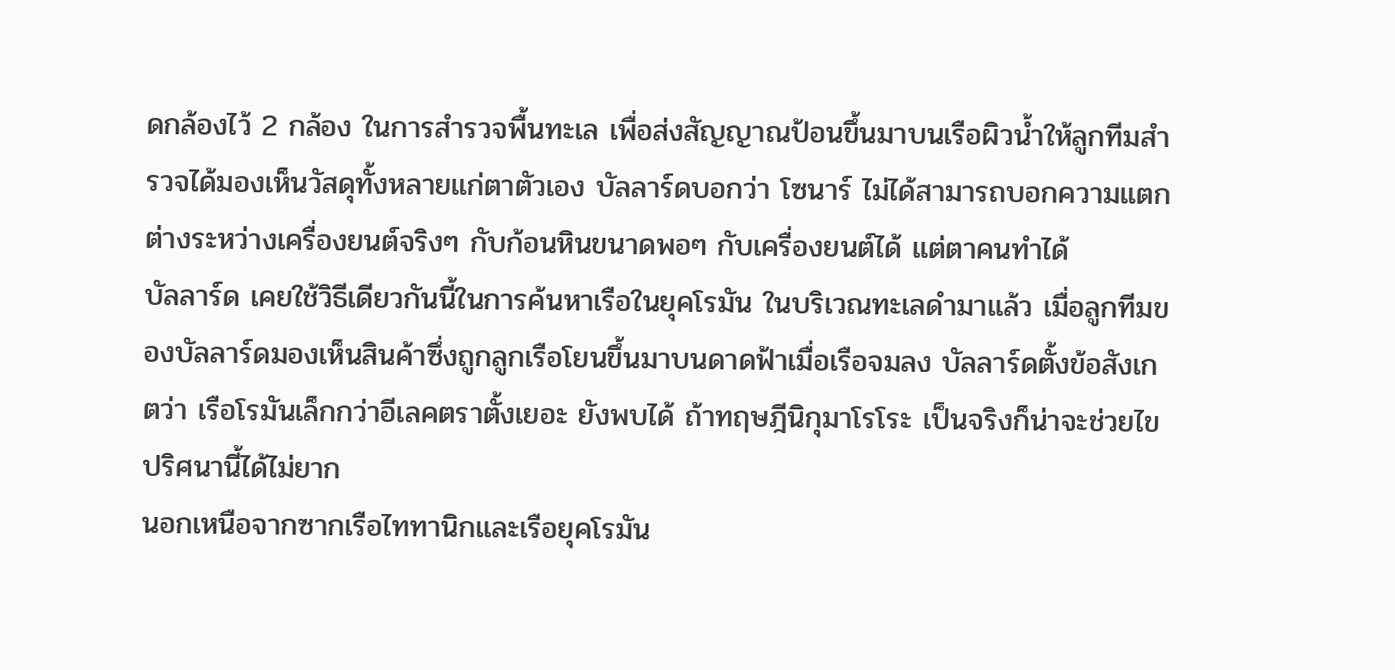ดกล้องไว้ 2 กล้อง ในการสำรวจพื้นทะเล เพื่อส่งสัญญาณป้อนขึ้นมาบนเรือผิวน้ำให้ลูกทีมสำรวจได้มองเห็นวัสดุทั้งหลายแก่ตาตัวเอง บัลลาร์ดบอกว่า โซนาร์ ไม่ได้สามารถบอกความแตกต่างระหว่างเครื่องยนต์จริงๆ กับก้อนหินขนาดพอๆ กับเครื่องยนต์ได้ แต่ตาคนทำได้
บัลลาร์ด เคยใช้วิธีเดียวกันนี้ในการค้นหาเรือในยุคโรมัน ในบริเวณทะเลดำมาแล้ว เมื่อลูกทีมของบัลลาร์ดมองเห็นสินค้าซึ่งถูกลูกเรือโยนขึ้นมาบนดาดฟ้าเมื่อเรือจมลง บัลลาร์ดตั้งข้อสังเกตว่า เรือโรมันเล็กกว่าอีเลคตราตั้งเยอะ ยังพบได้ ถ้าทฤษฎีนิกุมาโรโระ เป็นจริงก็น่าจะช่วยไขปริศนานี้ได้ไม่ยาก
นอกเหนือจากซากเรือไททานิกและเรือยุคโรมัน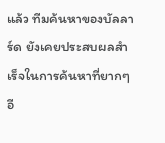แล้ว ทีมค้นหาของบัลลาร์ด ยังเคยประสบผลสำเร็จในการค้นหาที่ยากๆ อี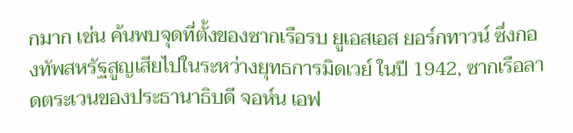กมาก เช่น ค้นพบจุดที่ตั้งของซากเรือรบ ยูเอสเอส ยอร์กทาวน์ ซึ่งกองทัพสหรัฐสูญเสียไปในระหว่างยุทธการมิดเวย์ ในปี 1942, ซากเรือลาดตระเวนของประธานาธิบดี จอห์น เอฟ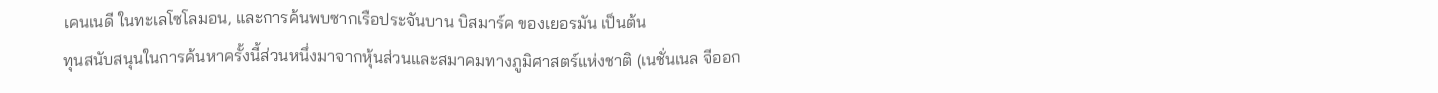เคนเนดี ในทะเลโซโลมอน, และการค้นพบซากเรือประจันบาน บิสมาร์ค ของเยอรมัน เป็นต้น
ทุนสนับสนุนในการค้นหาครั้งนี้ส่วนหนึ่งมาจากหุ้นส่วนและสมาคมทางภูมิศาสตร์แห่งชาติ (เนชั่นเนล จีออก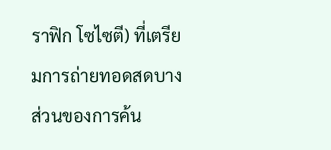ราฟิก โซไซตี) ที่เตรียมการถ่ายทอดสดบางส่วนของการค้น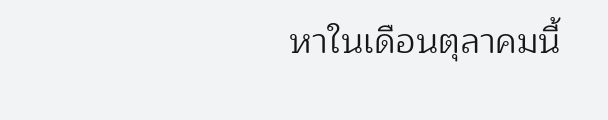หาในเดือนตุลาคมนี้